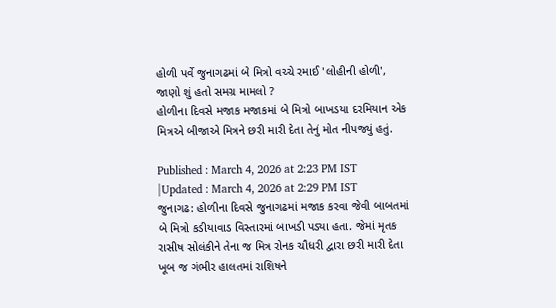હોળી પર્વે જુનાગઢમાં બે મિત્રો વચ્ચે રમાઈ 'લોહીની હોળી', જાણો શું હતો સમગ્ર મામલો ?
હોળીના દિવસે મજાક મજાકમાં બે મિત્રો બાખડયા દરમિયાન એક મિત્રએ બીજાએ મિત્રને છરી મારી દેતા તેનું મોત નીપજ્યું હતું.

Published : March 4, 2026 at 2:23 PM IST
|Updated : March 4, 2026 at 2:29 PM IST
જુનાગઢ: હોળીના દિવસે જુનાગઢમાં મજાક કરવા જેવી બાબતમાં બે મિત્રો કડીયાવાડ વિસ્તારમાં બાખડી પડ્યા હતા. જેમાં મૃતક રાસીષ સોલંકીને તેના જ મિત્ર રોનક ચૌધરી દ્વારા છરી મારી દેતા ખૂબ જ ગંભીર હાલતમાં રાશિષને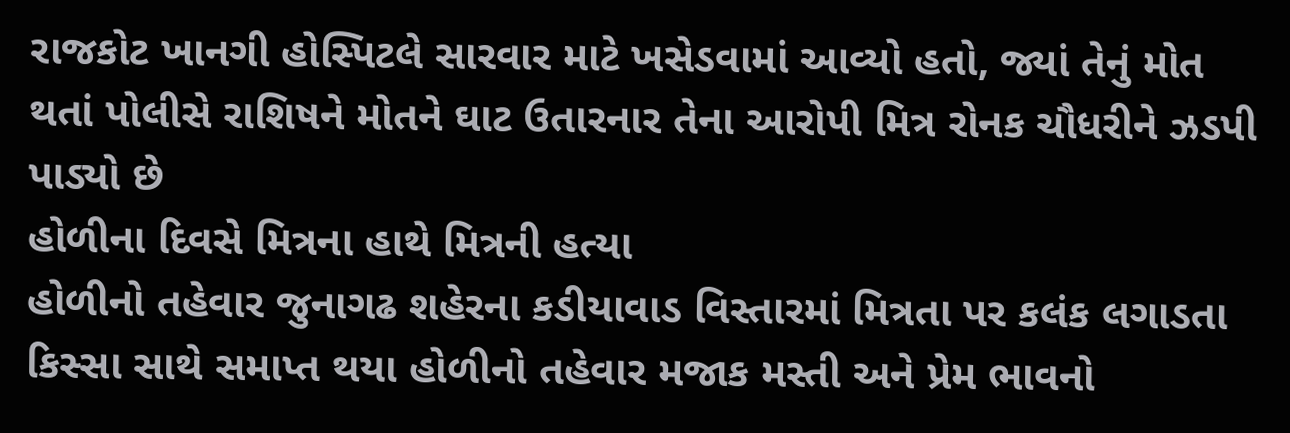રાજકોટ ખાનગી હોસ્પિટલે સારવાર માટે ખસેડવામાં આવ્યો હતો, જ્યાં તેનું મોત થતાં પોલીસે રાશિષને મોતને ઘાટ ઉતારનાર તેના આરોપી મિત્ર રોનક ચૌધરીને ઝડપી પાડ્યો છે
હોળીના દિવસે મિત્રના હાથે મિત્રની હત્યા
હોળીનો તહેવાર જુનાગઢ શહેરના કડીયાવાડ વિસ્તારમાં મિત્રતા પર કલંક લગાડતા કિસ્સા સાથે સમાપ્ત થયા હોળીનો તહેવાર મજાક મસ્તી અને પ્રેમ ભાવનો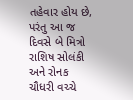તહેવાર હોય છે, પરંતુ આ જ દિવસે બે મિત્રો રાશિષ સોલંકી અને રોનક ચૌધરી વચ્ચે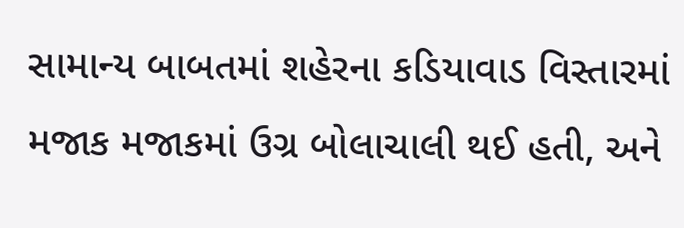સામાન્ય બાબતમાં શહેરના કડિયાવાડ વિસ્તારમાં મજાક મજાકમાં ઉગ્ર બોલાચાલી થઈ હતી, અને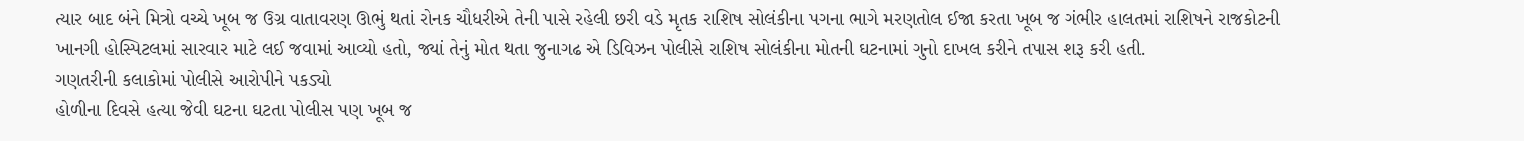ત્યાર બાદ બંને મિત્રો વચ્ચે ખૂબ જ ઉગ્ર વાતાવરણ ઊભું થતાં રોનક ચૌધરીએ તેની પાસે રહેલી છરી વડે મૃતક રાશિષ સોલંકીના પગના ભાગે મરણતોલ ઈજા કરતા ખૂબ જ ગંભીર હાલતમાં રાશિષને રાજકોટની ખાનગી હોસ્પિટલમાં સારવાર માટે લઈ જવામાં આવ્યો હતો, જ્યાં તેનું મોત થતા જુનાગઢ એ ડિવિઝન પોલીસે રાશિષ સોલંકીના મોતની ઘટનામાં ગુનો દાખલ કરીને તપાસ શરૂ કરી હતી.
ગણતરીની કલાકોમાં પોલીસે આરોપીને પકડ્યો
હોળીના દિવસે હત્યા જેવી ઘટના ઘટતા પોલીસ પણ ખૂબ જ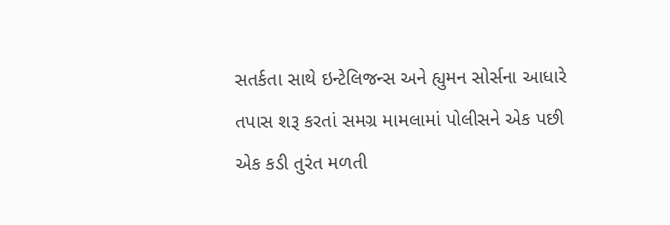સતર્કતા સાથે ઇન્ટેલિજન્સ અને હ્યુમન સોર્સના આધારે તપાસ શરૂ કરતાં સમગ્ર મામલામાં પોલીસને એક પછી એક કડી તુરંત મળતી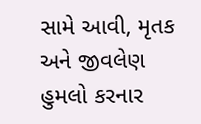સામે આવી, મૃતક અને જીવલેણ હુમલો કરનાર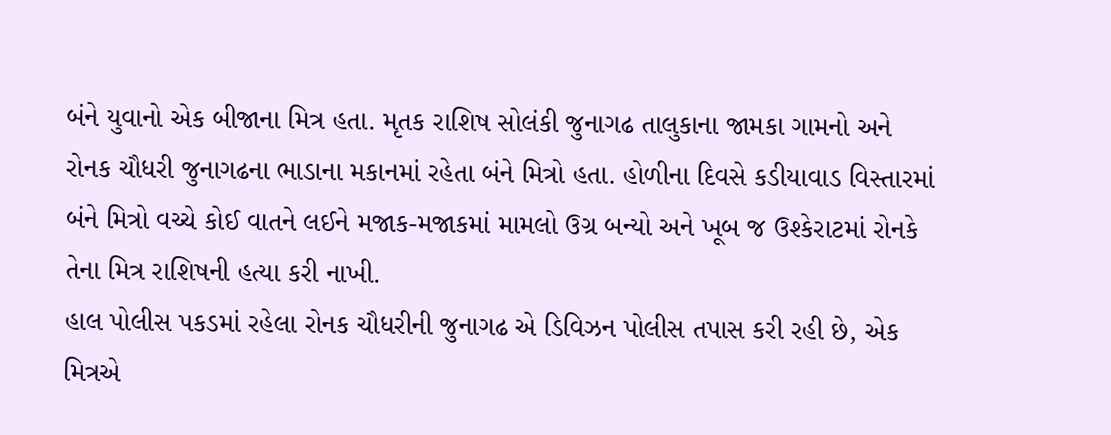બંને યુવાનો એક બીજાના મિત્ર હતા. મૃતક રાશિષ સોલંકી જુનાગઢ તાલુકાના જામકા ગામનો અને રોનક ચૌધરી જુનાગઢના ભાડાના મકાનમાં રહેતા બંને મિત્રો હતા. હોળીના દિવસે કડીયાવાડ વિસ્તારમાં બંને મિત્રો વચ્ચે કોઈ વાતને લઈને મજાક-મજાકમાં મામલો ઉગ્ર બન્યો અને ખૂબ જ ઉશ્કેરાટમાં રોનકે તેના મિત્ર રાશિષની હત્યા કરી નાખી.
હાલ પોલીસ પકડમાં રહેલા રોનક ચૌધરીની જુનાગઢ એ ડિવિઝન પોલીસ તપાસ કરી રહી છે, એક મિત્રએ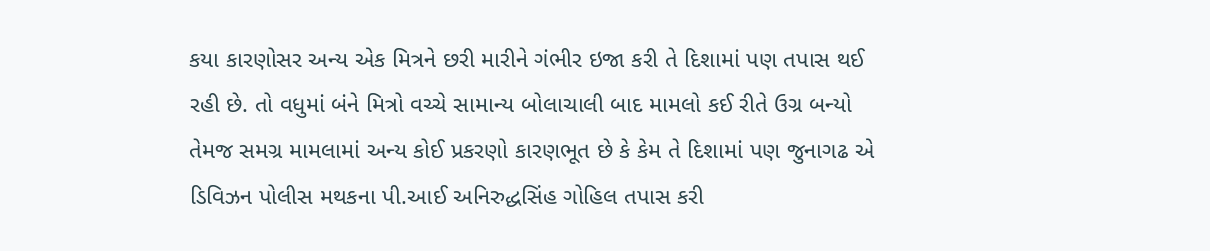કયા કારણોસર અન્ય એક મિત્રને છરી મારીને ગંભીર ઇજા કરી તે દિશામાં પણ તપાસ થઈ રહી છે. તો વધુમાં બંને મિત્રો વચ્ચે સામાન્ય બોલાચાલી બાદ મામલો કઈ રીતે ઉગ્ર બન્યો તેમજ સમગ્ર મામલામાં અન્ય કોઈ પ્રકરણો કારણભૂત છે કે કેમ તે દિશામાં પણ જુનાગઢ એ ડિવિઝન પોલીસ મથકના પી.આઈ અનિરુદ્ધસિંહ ગોહિલ તપાસ કરી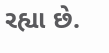રહ્યા છે.